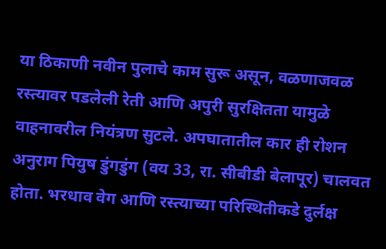या ठिकाणी नवीन पुलाचे काम सुरू असून, वळणाजवळ रस्त्यावर पडलेली रेती आणि अपुरी सुरक्षितता यामुळे वाहनावरील नियंत्रण सुटले. अपघातातील कार ही रोशन अनुराग पियुष डुंगडुंग (वय 33, रा. सीबीडी बेलापूर) चालवत होता. भरधाव वेग आणि रस्त्याच्या परिस्थितीकडे दुर्लक्ष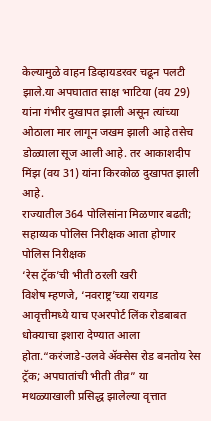केल्यामुळे वाहन डिव्हायडरवर चढून पलटी झाले.या अपघातात साक्ष भाटिया (वय 29) यांना गंभीर दुखापत झाली असून त्यांच्या ओठाला मार लागून जखम झाली आहे तसेच डोळ्याला सूज आली आहे. तर आकाशदीप मिंझ (वय 31) यांना किरकोळ दुखापत झाली आहे.
राज्यातील 364 पोलिसांना मिळणार बढती; सहाय्यक पोलिस निरीक्षक आता होणार पोलिस निरीक्षक
‘रेस ट्रॅक’ची भीती ठरली खरी
विशेष म्हणजे, ‘नवराष्ट्र’च्या रायगड आवृत्तीमध्ये याच एअरपोर्ट लिंक रोडबाबत धोक्याचा इशारा देण्यात आला होता.“करंजाडे-उलवे ॲक्सेस रोड बनतोय रेस ट्रॅक; अपघातांची भीती तीव्र” या मथळ्याखाली प्रसिद्ध झालेल्या वृत्तात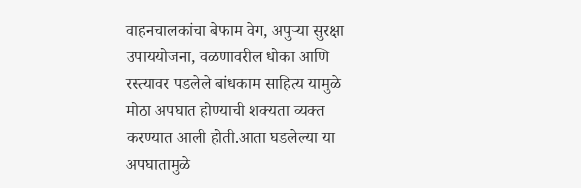वाहनचालकांचा बेफाम वेग, अपुऱ्या सुरक्षा उपाययोजना, वळणावरील धोका आणि रस्त्यावर पडलेले बांधकाम साहित्य यामुळे मोठा अपघात होण्याची शक्यता व्यक्त करण्यात आली होती.आता घडलेल्या या अपघातामुळे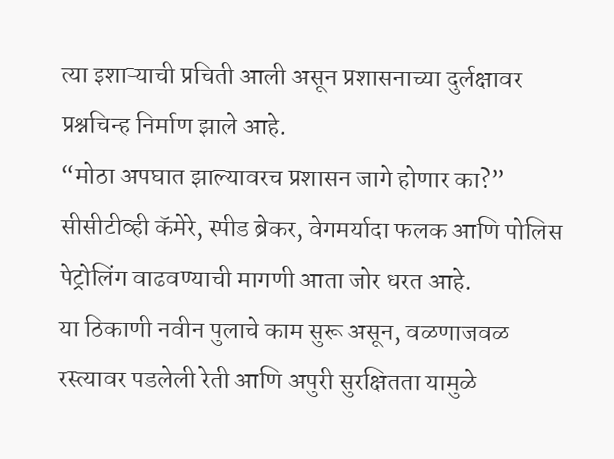त्या इशाऱ्याची प्रचिती आली असून प्रशासनाच्या दुर्लक्षावर प्रश्नचिन्ह निर्माण झाले आहे.
“मोठा अपघात झाल्यावरच प्रशासन जागे होणार का?”
सीसीटीव्ही कॅमेरे, स्पीड ब्रेकर, वेगमर्यादा फलक आणि पोलिस पेट्रोलिंग वाढवण्याची मागणी आता जोर धरत आहे.
या ठिकाणी नवीन पुलाचे काम सुरू असून, वळणाजवळ रस्त्यावर पडलेली रेती आणि अपुरी सुरक्षितता यामुळे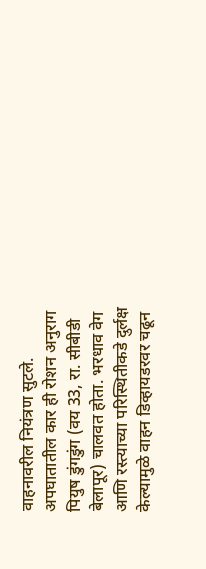वाहनावरील नियंत्रण सुटले. अपघातातील कार ही रोशन अनुराग पियुष डुंगडुंग (वय 33, रा. सीबीडी बेलापूर) चालवत होता. भरधाव वेग आणि रस्त्याच्या परिस्थितीकडे दुर्लक्ष केल्यामुळे वाहन डिव्हायडरवर चढून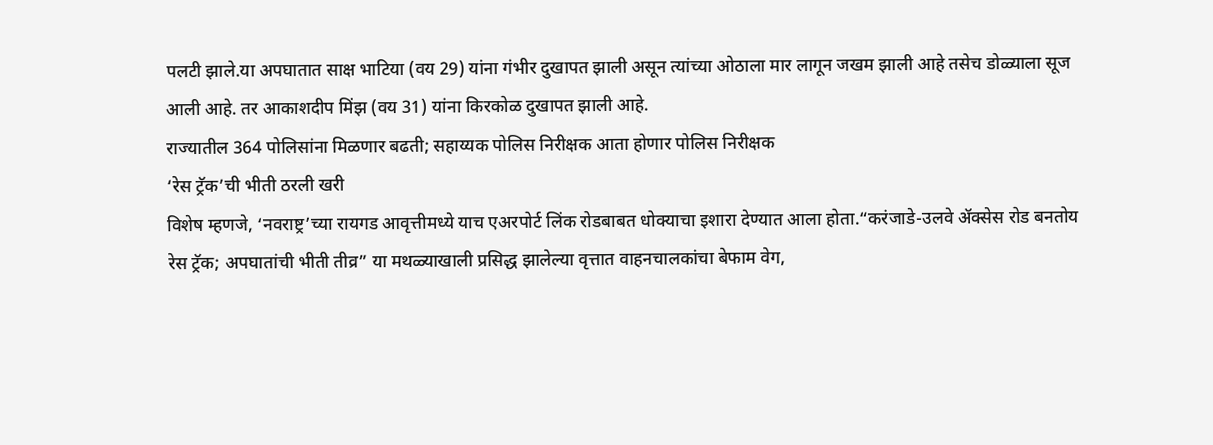पलटी झाले.या अपघातात साक्ष भाटिया (वय 29) यांना गंभीर दुखापत झाली असून त्यांच्या ओठाला मार लागून जखम झाली आहे तसेच डोळ्याला सूज आली आहे. तर आकाशदीप मिंझ (वय 31) यांना किरकोळ दुखापत झाली आहे.
राज्यातील 364 पोलिसांना मिळणार बढती; सहाय्यक पोलिस निरीक्षक आता होणार पोलिस निरीक्षक
‘रेस ट्रॅक’ची भीती ठरली खरी
विशेष म्हणजे, ‘नवराष्ट्र’च्या रायगड आवृत्तीमध्ये याच एअरपोर्ट लिंक रोडबाबत धोक्याचा इशारा देण्यात आला होता.“करंजाडे-उलवे ॲक्सेस रोड बनतोय रेस ट्रॅक; अपघातांची भीती तीव्र” या मथळ्याखाली प्रसिद्ध झालेल्या वृत्तात वाहनचालकांचा बेफाम वेग,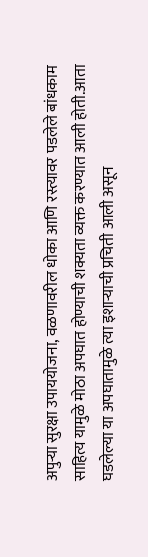अपुऱ्या सुरक्षा उपाययोजना, वळणावरील धोका आणि रस्त्यावर पडलेले बांधकाम साहित्य यामुळे मोठा अपघात होण्याची शक्यता व्यक्त करण्यात आली होती.आता घडलेल्या या अपघातामुळे त्या इशाऱ्याची प्रचिती आली असून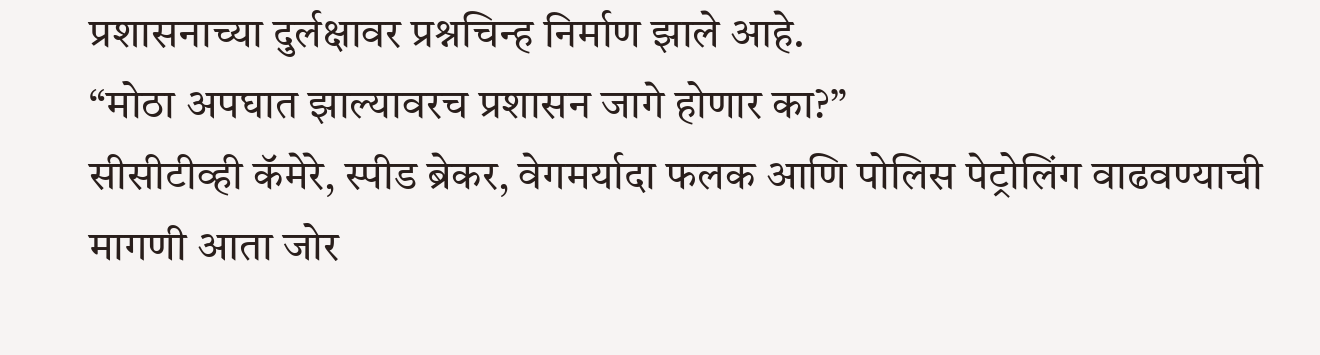प्रशासनाच्या दुर्लक्षावर प्रश्नचिन्ह निर्माण झाले आहे.
“मोठा अपघात झाल्यावरच प्रशासन जागे होणार का?”
सीसीटीव्ही कॅमेरे, स्पीड ब्रेकर, वेगमर्यादा फलक आणि पोलिस पेट्रोलिंग वाढवण्याची मागणी आता जोर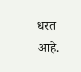धरत आहे.